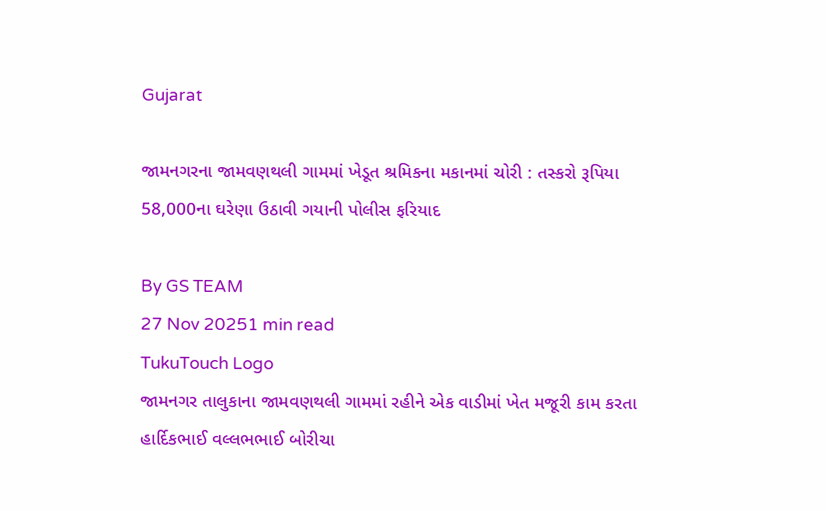Gujarat

જામનગરના જામવણથલી ગામમાં ખેડૂત શ્રમિકના મકાનમાં ચોરી : તસ્કરો રૂપિયા 58,000ના ઘરેણા ઉઠાવી ગયાની પોલીસ ફરિયાદ

By GS TEAM
27 Nov 20251 min read
TukuTouch Logo
જામનગર તાલુકાના જામવણથલી ગામમાં રહીને એક વાડીમાં ખેત મજૂરી કામ કરતા હાર્દિકભાઈ વલ્લભભાઈ બોરીચા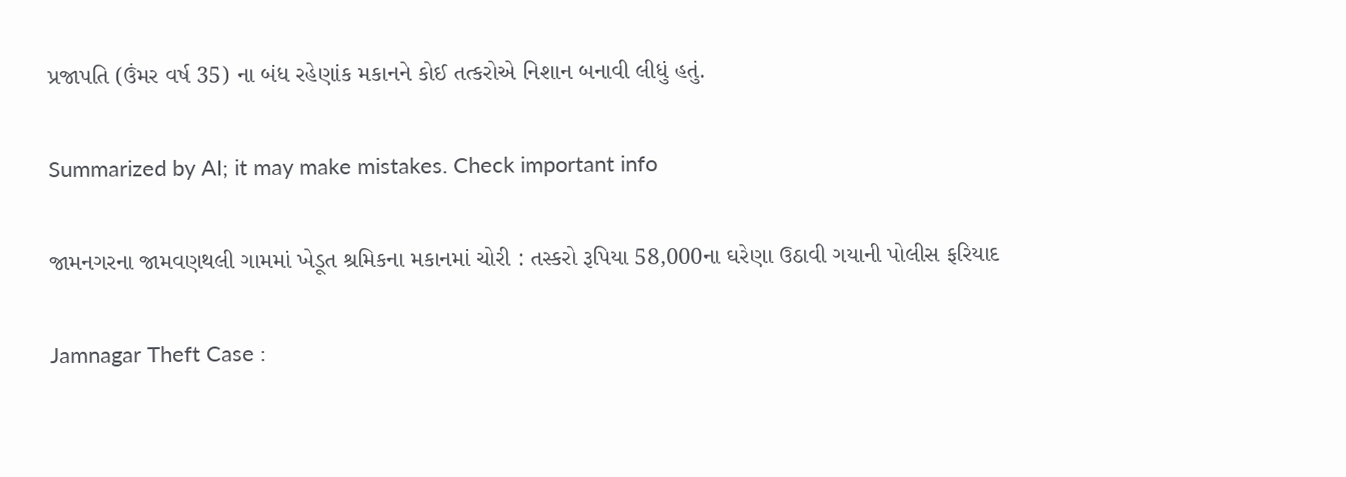પ્રજાપતિ (ઉંમર વર્ષ 35) ના બંધ રહેણાંક મકાનને કોઈ તત્કરોએ નિશાન બનાવી લીધું હતું.

Summarized by AI; it may make mistakes. Check important info

જામનગરના જામવણથલી ગામમાં ખેડૂત શ્રમિકના મકાનમાં ચોરી : તસ્કરો રૂપિયા 58,000ના ઘરેણા ઉઠાવી ગયાની પોલીસ ફરિયાદ

Jamnagar Theft Case :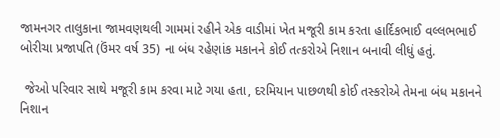જામનગર તાલુકાના જામવણથલી ગામમાં રહીને એક વાડીમાં ખેત મજૂરી કામ કરતા હાર્દિકભાઈ વલ્લભભાઈ બોરીચા પ્રજાપતિ (ઉંમર વર્ષ 35) ના બંધ રહેણાંક મકાનને કોઈ તત્કરોએ નિશાન બનાવી લીધું હતું.

 જેઓ પરિવાર સાથે મજૂરી કામ કરવા માટે ગયા હતા, દરમિયાન પાછળથી કોઈ તસ્કરોએ તેમના બંધ મકાનને નિશાન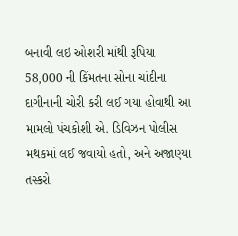બનાવી લઇ ઓશરી માંથી રૂપિયા 58,000 ની કિંમતના સોના ચાંદીના દાગીનાની ચોરી કરી લઈ ગયા હોવાથી આ મામલો પંચકોશી એ. ડિવિઝન પોલીસ મથકમાં લઈ જવાયો હતો, અને અજાણ્યા તસ્કરો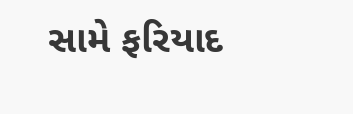સામે ફરિયાદ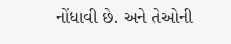નોંધાવી છે. અને તેઓની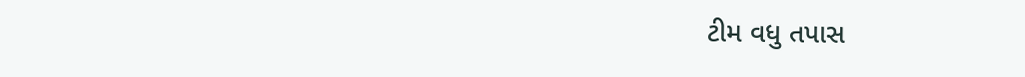ટીમ વધુ તપાસ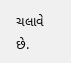ચલાવે છે.